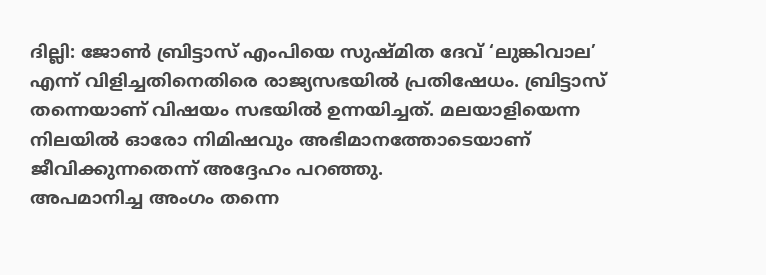ദില്ലി: ജോൺ ബ്രിട്ടാസ് എംപിയെ സുഷ്മിത ദേവ് ‘ലുങ്കിവാല’ എന്ന് വിളിച്ചതിനെതിരെ രാജ്യസഭയിൽ പ്രതിഷേധം. ബ്രിട്ടാസ് തന്നെയാണ് വിഷയം സഭയിൽ ഉന്നയിച്ചത്. മലയാളിയെന്ന നിലയിൽ ഓരോ നിമിഷവും അഭിമാനത്തോടെയാണ് ജീവിക്കുന്നതെന്ന് അദ്ദേഹം പറഞ്ഞു.
അപമാനിച്ച അംഗം തന്നെ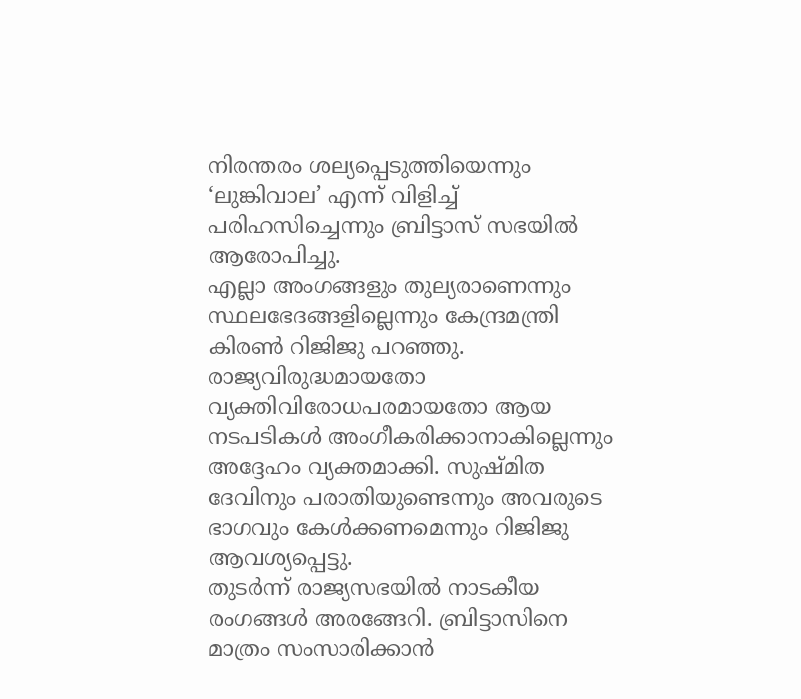നിരന്തരം ശല്യപ്പെടുത്തിയെന്നും ‘ലുങ്കിവാല’ എന്ന് വിളിച്ച് പരിഹസിച്ചെന്നും ബ്രിട്ടാസ് സഭയിൽ ആരോപിച്ചു.
എല്ലാ അംഗങ്ങളും തുല്യരാണെന്നും സ്ഥലഭേദങ്ങളില്ലെന്നും കേന്ദ്രമന്ത്രി കിരൺ റിജിജു പറഞ്ഞു. രാജ്യവിരുദ്ധമായതോ വ്യക്തിവിരോധപരമായതോ ആയ നടപടികൾ അംഗീകരിക്കാനാകില്ലെന്നും അദ്ദേഹം വ്യക്തമാക്കി. സുഷ്മിത ദേവിനും പരാതിയുണ്ടെന്നും അവരുടെ ഭാഗവും കേൾക്കണമെന്നും റിജിജു ആവശ്യപ്പെട്ടു.
തുടർന്ന് രാജ്യസഭയിൽ നാടകീയ രംഗങ്ങൾ അരങ്ങേറി. ബ്രിട്ടാസിനെ മാത്രം സംസാരിക്കാൻ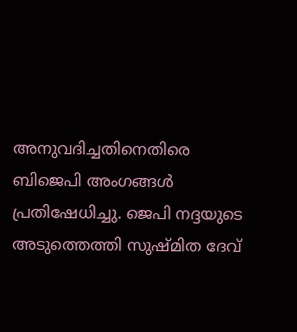അനുവദിച്ചതിനെതിരെ ബിജെപി അംഗങ്ങൾ പ്രതിഷേധിച്ചു. ജെപി നദ്ദയുടെ അടുത്തെത്തി സുഷ്മിത ദേവ്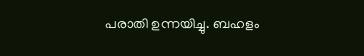പരാതി ഉന്നയിച്ചു. ബഹളം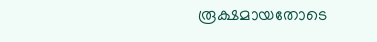രൂക്ഷമായതോടെ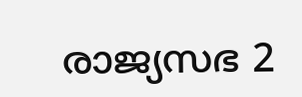രാജ്യസഭ 2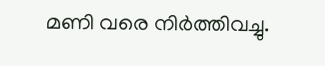മണി വരെ നിർത്തിവച്ചു.